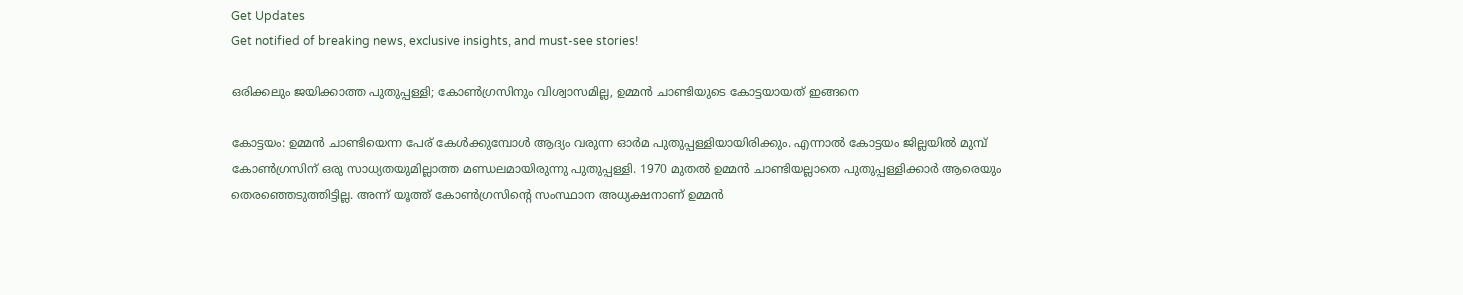Get Updates
Get notified of breaking news, exclusive insights, and must-see stories!

ഒരിക്കലും ജയിക്കാത്ത പുതുപ്പള്ളി; കോണ്‍ഗ്രസിനും വിശ്വാസമില്ല, ഉമ്മന്‍ ചാണ്ടിയുടെ കോട്ടയായത് ഇങ്ങനെ

കോട്ടയം: ഉമ്മന്‍ ചാണ്ടിയെന്ന പേര് കേള്‍ക്കുമ്പോള്‍ ആദ്യം വരുന്ന ഓര്‍മ പുതുപ്പള്ളിയായിരിക്കും. എന്നാല്‍ കോട്ടയം ജില്ലയില്‍ മുമ്പ് കോണ്‍ഗ്രസിന് ഒരു സാധ്യതയുമില്ലാത്ത മണ്ഡലമായിരുന്നു പുതുപ്പള്ളി. 1970 മുതല്‍ ഉമ്മന്‍ ചാണ്ടിയല്ലാതെ പുതുപ്പള്ളിക്കാര്‍ ആരെയും തെരഞ്ഞെടുത്തിട്ടില്ല. അന്ന് യൂത്ത് കോണ്‍ഗ്രസിന്റെ സംസ്ഥാന അധ്യക്ഷനാണ് ഉമ്മന്‍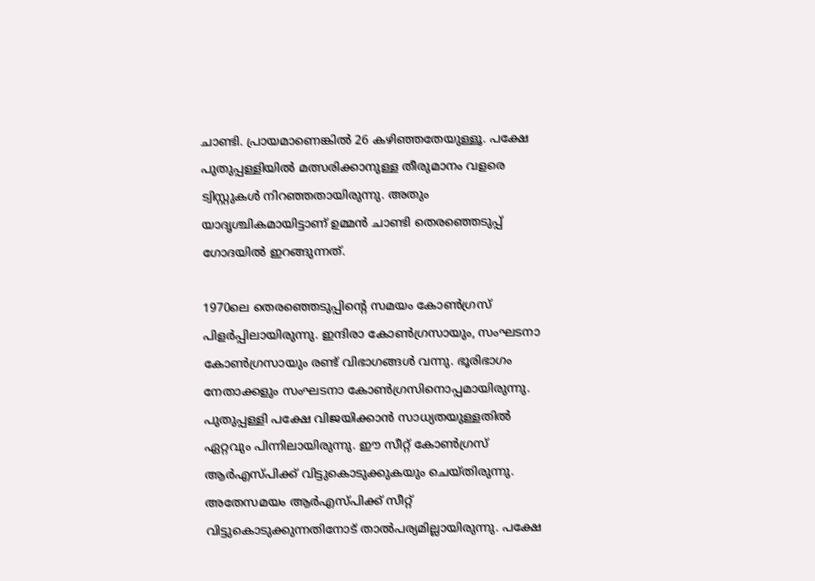ചാണ്ടി. പ്രായമാണെങ്കില്‍ 26 കഴിഞ്ഞതേയുള്ളൂ. പക്ഷേ പുതുപ്പള്ളിയില്‍ മത്സരിക്കാനുള്ള തീരുമാനം വളരെ ട്വിസ്റ്റുകള്‍ നിറഞ്ഞതായിരുന്നു. അതും യാദൃശ്ചികമായിട്ടാണ് ഉമ്മന്‍ ചാണ്ടി തെരഞ്ഞെടുപ്പ് ഗോദയില്‍ ഇറങ്ങുന്നത്.

1970ലെ തെരഞ്ഞെടുപ്പിന്റെ സമയം കോണ്‍ഗ്രസ് പിളര്‍പ്പിലായിരുന്നു. ഇന്ദിരാ കോണ്‍ഗ്രസായും, സംഘടനാ കോണ്‍ഗ്രസായും രണ്ട് വിഭാഗങ്ങള്‍ വന്നു. ഭൂരിഭാഗം നേതാക്കളും സംഘടനാ കോണ്‍ഗ്രസിനൊപ്പമായിരുന്നു. പുതുപ്പള്ളി പക്ഷേ വിജയിക്കാന്‍ സാധ്യതയുള്ളതില്‍ ഏറ്റവും പിന്നിലായിരുന്നു. ഈ സീറ്റ് കോണ്‍ഗ്രസ് ആര്‍എസ്പിക്ക് വിട്ടുകൊടുക്കുകയും ചെയ്തിരുന്നു. അതേസമയം ആര്‍എസ്പിക്ക് സീറ്റ് വിട്ടുകൊടുക്കുന്നതിനോട് താല്‍പര്യമില്ലായിരുന്നു. പക്ഷേ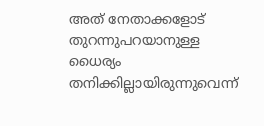അത് നേതാക്കളോട് തുറന്നുപറയാനുള്ള ധൈര്യം തനിക്കില്ലായിരുന്നുവെന്ന്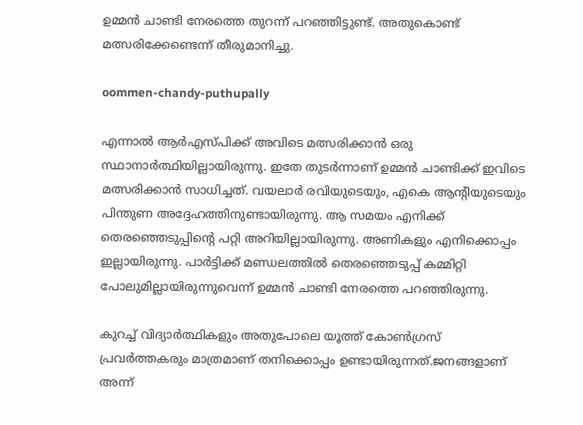ഉമ്മന്‍ ചാണ്ടി നേരത്തെ തുറന്ന് പറഞ്ഞിട്ടുണ്ട്. അതുകൊണ്ട് മത്സരിക്കേണ്ടെന്ന് തീരുമാനിച്ചു.

oommen-chandy-puthupally

എന്നാല്‍ ആര്‍എസ്പിക്ക് അവിടെ മത്സരിക്കാന്‍ ഒരു സ്ഥാനാര്‍ത്ഥിയില്ലായിരുന്നു. ഇതേ തുടര്‍ന്നാണ് ഉമ്മന്‍ ചാണ്ടിക്ക് ഇവിടെ മത്സരിക്കാന്‍ സാധിച്ചത്. വയലാര്‍ രവിയുടെയും, എകെ ആന്റിയുടെയും പിന്തുണ അദ്ദേഹത്തിനുണ്ടായിരുന്നു. ആ സമയം എനിക്ക് തെരഞ്ഞെടുപ്പിന്റെ പറ്റി അറിയില്ലായിരുന്നു. അണികളും എനിക്കൊപ്പം ഇല്ലായിരുന്നു. പാര്‍ട്ടിക്ക് മണ്ഡലത്തില്‍ തെരഞ്ഞെടുപ്പ് കമ്മിറ്റി പോലുമില്ലായിരുന്നുവെന്ന് ഉമ്മന്‍ ചാണ്ടി നേരത്തെ പറഞ്ഞിരുന്നു.

കുറച്ച് വിദ്യാര്‍ത്ഥികളും അതുപോലെ യൂത്ത് കോണ്‍ഗ്രസ് പ്രവര്‍ത്തകരും മാത്രമാണ് തനിക്കൊപ്പം ഉണ്ടായിരുന്നത്.ജനങ്ങളാണ് അന്ന്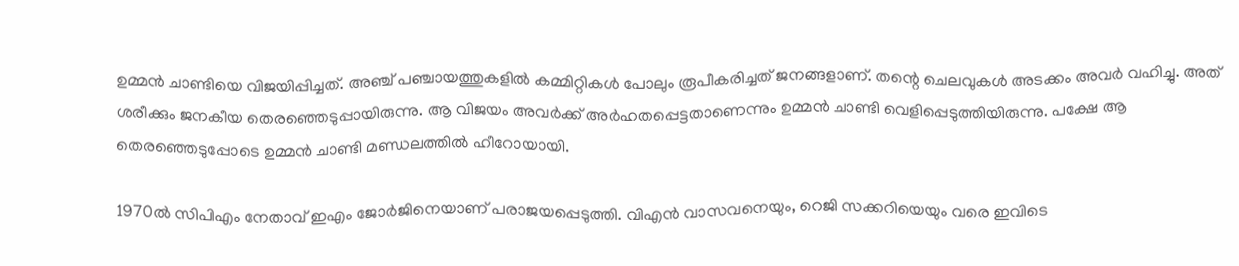ഉമ്മന്‍ ചാണ്ടിയെ വിജയിപ്പിച്ചത്. അഞ്ച് പഞ്ചായത്തുകളില്‍ കമ്മിറ്റികള്‍ പോലും രൂപീകരിച്ചത് ജനങ്ങളാണ്. തന്റെ ചെലവുകള്‍ അടക്കം അവര്‍ വഹിച്ചു. അത് ശരീക്കും ജനകീയ തെരഞ്ഞെടുപ്പായിരുന്നു. ആ വിജയം അവര്‍ക്ക് അര്‍ഹതപ്പെട്ടതാണെന്നും ഉമ്മന്‍ ചാണ്ടി വെളിപ്പെടുത്തിയിരുന്നു. പക്ഷേ ആ തെരഞ്ഞെടുപ്പോടെ ഉമ്മന്‍ ചാണ്ടി മണ്ഡലത്തില്‍ ഹീറോയായി.

1970ല്‍ സിപിഎം നേതാവ് ഇഎം ജോര്‍ജിനെയാണ് പരാജയപ്പെടുത്തി. വിഎന്‍ വാസവനെയും, റെജി സക്കറിയെയും വരെ ഇവിടെ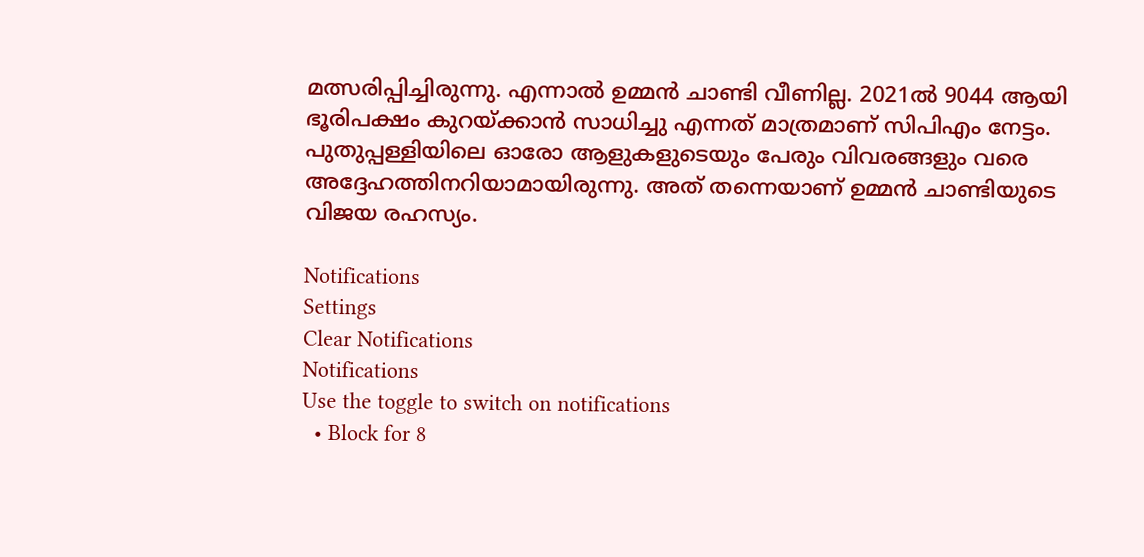മത്സരിപ്പിച്ചിരുന്നു. എന്നാല്‍ ഉമ്മന്‍ ചാണ്ടി വീണില്ല. 2021ല്‍ 9044 ആയി ഭൂരിപക്ഷം കുറയ്ക്കാന്‍ സാധിച്ചു എന്നത് മാത്രമാണ് സിപിഎം നേട്ടം. പുതുപ്പള്ളിയിലെ ഓരോ ആളുകളുടെയും പേരും വിവരങ്ങളും വരെ അദ്ദേഹത്തിനറിയാമായിരുന്നു. അത് തന്നെയാണ് ഉമ്മന്‍ ചാണ്ടിയുടെ വിജയ രഹസ്യം.

Notifications
Settings
Clear Notifications
Notifications
Use the toggle to switch on notifications
  • Block for 8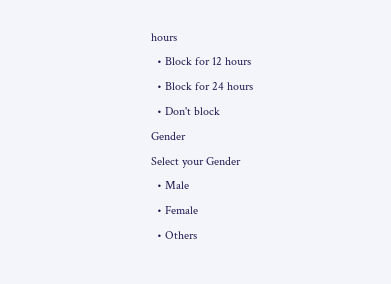hours
  • Block for 12 hours
  • Block for 24 hours
  • Don't block
Gender
Select your Gender
  • Male
  • Female
  • Others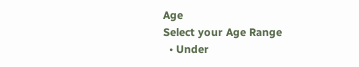Age
Select your Age Range
  • Under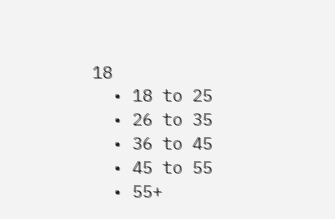18
  • 18 to 25
  • 26 to 35
  • 36 to 45
  • 45 to 55
  • 55+